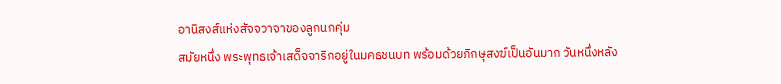อานิสงส์แห่งสัจจวาจาของลูกนกคุ่ม
สมัยหนึ่ง พระพุทธเจ้าเสด็จจาริกอยู่ในมคธชนบท พร้อมด้วยภิกษุสงฆ์เป็นอันมาก วันหนึ่งหลัง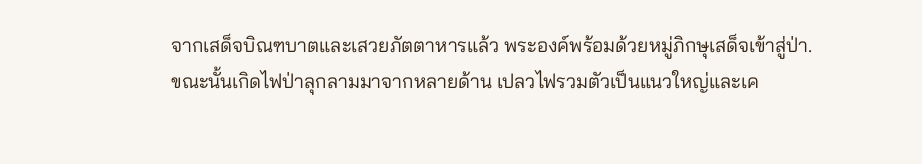จากเสด็จบิณฑบาตและเสวยภัตตาหารแล้ว พระองค์พร้อมด้วยหมู่ภิกษุเสด็จเข้าสู่ป่า.
ขณะนั้นเกิดไฟป่าลุกลามมาจากหลายด้าน เปลวไฟรวมตัวเป็นแนวใหญ่และเค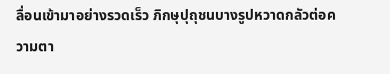ลื่อนเข้ามาอย่างรวดเร็ว ภิกษุปุถุชนบางรูปหวาดกลัวต่อความตา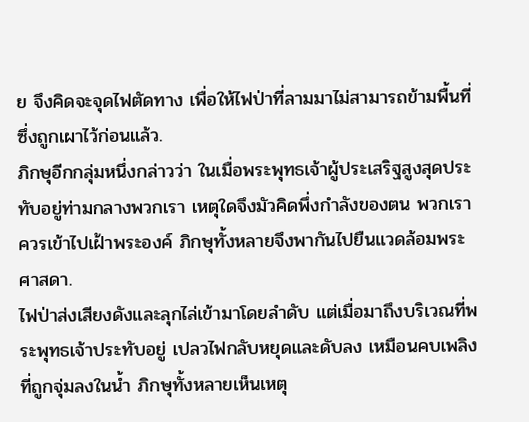ย จึงคิดจะจุดไฟตัดทาง เพื่อให้ไฟป่าที่ลามมาไม่สามารถข้ามพื้นที่ซึ่งถูกเผาไว้ก่อนแล้ว.
ภิกษุอีกกลุ่มหนึ่งกล่าวว่า ในเมื่อพระพุทธเจ้าผู้ประเสริฐสูงสุดประทับอยู่ท่ามกลางพวกเรา เหตุใดจึงมัวคิดพึ่งกำลังของตน พวกเราควรเข้าไปเฝ้าพระองค์ ภิกษุทั้งหลายจึงพากันไปยืนแวดล้อมพระศาสดา.
ไฟป่าส่งเสียงดังและลุกไล่เข้ามาโดยลำดับ แต่เมื่อมาถึงบริเวณที่พระพุทธเจ้าประทับอยู่ เปลวไฟกลับหยุดและดับลง เหมือนคบเพลิงที่ถูกจุ่มลงในน้ำ ภิกษุทั้งหลายเห็นเหตุ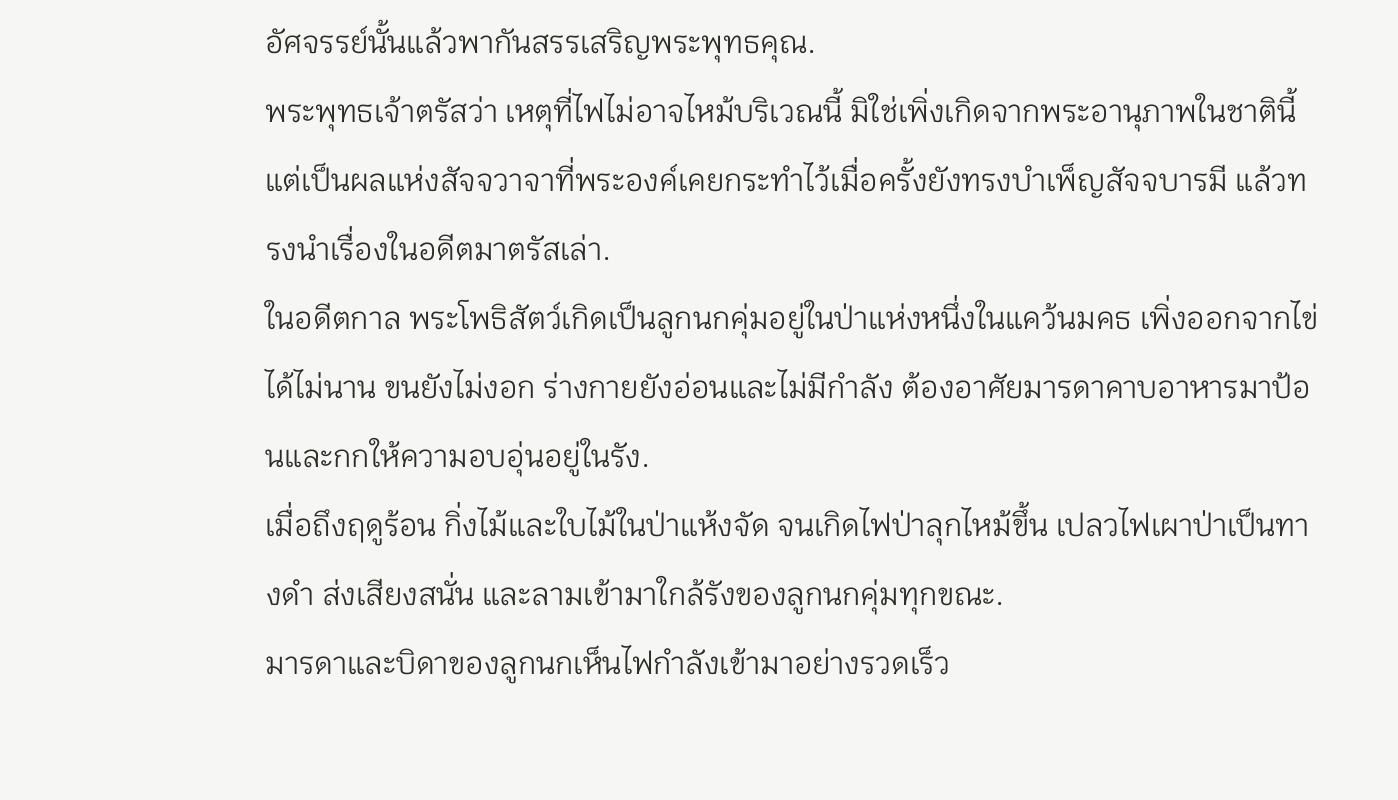อัศจรรย์นั้นแล้วพากันสรรเสริญพระพุทธคุณ.
พระพุทธเจ้าตรัสว่า เหตุที่ไฟไม่อาจไหม้บริเวณนี้ มิใช่เพิ่งเกิดจากพระอานุภาพในชาตินี้ แต่เป็นผลแห่งสัจจวาจาที่พระองค์เคยกระทำไว้เมื่อครั้งยังทรงบำเพ็ญสัจจบารมี แล้วทรงนำเรื่องในอดีตมาตรัสเล่า.
ในอดีตกาล พระโพธิสัตว์เกิดเป็นลูกนกคุ่มอยู่ในป่าแห่งหนึ่งในแคว้นมคธ เพิ่งออกจากไข่ได้ไม่นาน ขนยังไม่งอก ร่างกายยังอ่อนและไม่มีกำลัง ต้องอาศัยมารดาคาบอาหารมาป้อนและกกให้ความอบอุ่นอยู่ในรัง.
เมื่อถึงฤดูร้อน กิ่งไม้และใบไม้ในป่าแห้งจัด จนเกิดไฟป่าลุกไหม้ขึ้น เปลวไฟเผาป่าเป็นทางดำ ส่งเสียงสนั่น และลามเข้ามาใกล้รังของลูกนกคุ่มทุกขณะ.
มารดาและบิดาของลูกนกเห็นไฟกำลังเข้ามาอย่างรวดเร็ว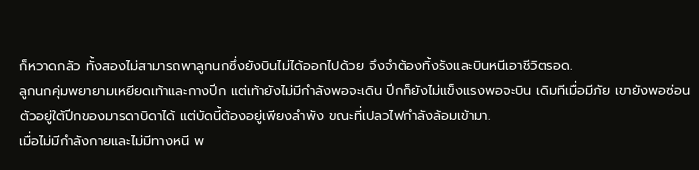ก็หวาดกลัว ทั้งสองไม่สามารถพาลูกนกซึ่งยังบินไม่ได้ออกไปด้วย จึงจำต้องทิ้งรังและบินหนีเอาชีวิตรอด.
ลูกนกคุ่มพยายามเหยียดเท้าและกางปีก แต่เท้ายังไม่มีกำลังพอจะเดิน ปีกก็ยังไม่แข็งแรงพอจะบิน เดิมทีเมื่อมีภัย เขายังพอซ่อนตัวอยู่ใต้ปีกของมารดาบิดาได้ แต่บัดนี้ต้องอยู่เพียงลำพัง ขณะที่เปลวไฟกำลังล้อมเข้ามา.
เมื่อไม่มีกำลังกายและไม่มีทางหนี พ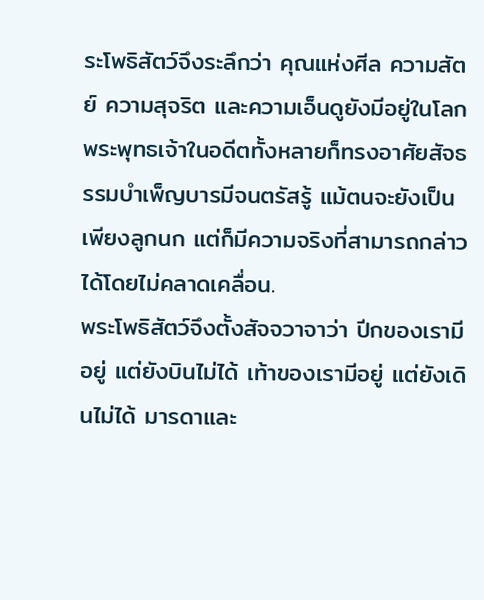ระโพธิสัตว์จึงระลึกว่า คุณแห่งศีล ความสัตย์ ความสุจริต และความเอ็นดูยังมีอยู่ในโลก พระพุทธเจ้าในอดีตทั้งหลายก็ทรงอาศัยสัจธรรมบำเพ็ญบารมีจนตรัสรู้ แม้ตนจะยังเป็นเพียงลูกนก แต่ก็มีความจริงที่สามารถกล่าวได้โดยไม่คลาดเคลื่อน.
พระโพธิสัตว์จึงตั้งสัจจวาจาว่า ปีกของเรามีอยู่ แต่ยังบินไม่ได้ เท้าของเรามีอยู่ แต่ยังเดินไม่ได้ มารดาและ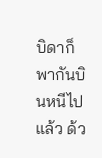บิดาก็พากันบินหนีไปแล้ว ด้ว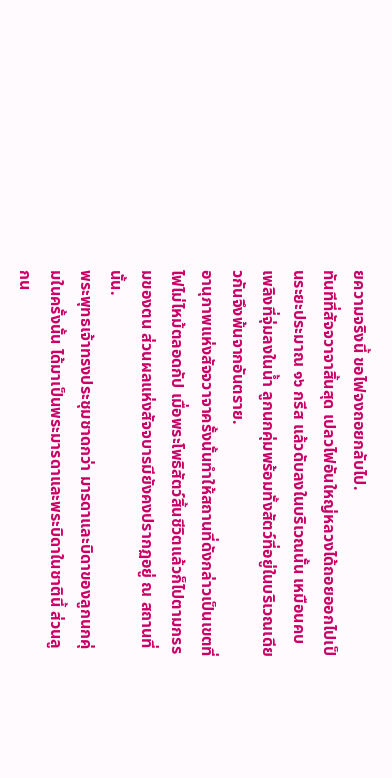ยความจริงนี้ ขอไฟจงถอยกลับไป.
ทันทีที่สัจจวาจาสิ้นสุด เปลวไฟอันใหญ่หลวงได้ถอยออกไปเป็นระยะประมาณ ๑๖ กรีส แล้วดับลงในบริเวณนั้น เหมือนคบเพลิงที่จุ่มลงในน้ำ ลูกนกคุ่มพร้อมทั้งสัตว์ที่อยู่ในบริเวณเดียวกันจึงพ้นจากอันตราย.
อานุภาพแห่งสัจจวาจาครั้งนั้นทำให้สถานที่ดังกล่าวเป็นเขตที่ไฟไม่ไหม้ตลอดกัป เมื่อพระโพธิสัตว์สิ้นชีวิตแล้วก็ไปตามกรรมของตน ส่วนผลแห่งสัจจบารมียังคงปรากฏอยู่ ณ สถานที่นั้น.
พระพุทธเจ้าทรงประชุมชาดกว่า มารดาและบิดาของลูกนกคุ่มในครั้งนั้น ได้มาเป็นพระมารดาและพระบิดาในชาตินี้ ส่วนลูกน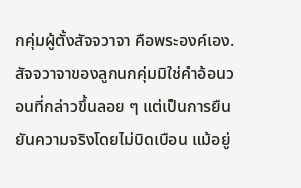กคุ่มผู้ตั้งสัจจวาจา คือพระองค์เอง.
สัจจวาจาของลูกนกคุ่มมิใช่คำอ้อนวอนที่กล่าวขึ้นลอย ๆ แต่เป็นการยืนยันความจริงโดยไม่บิดเบือน แม้อยู่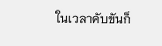ในเวลาคับขันก็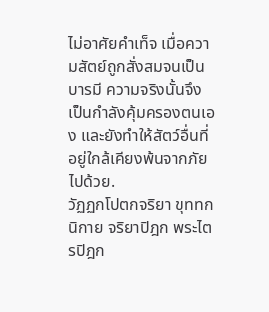ไม่อาศัยคำเท็จ เมื่อความสัตย์ถูกสั่งสมจนเป็นบารมี ความจริงนั้นจึงเป็นกำลังคุ้มครองตนเอง และยังทำให้สัตว์อื่นที่อยู่ใกล้เคียงพ้นจากภัยไปด้วย.
วัฏฏกโปตกจริยา ขุททกนิกาย จริยาปิฎก พระไตรปิฎก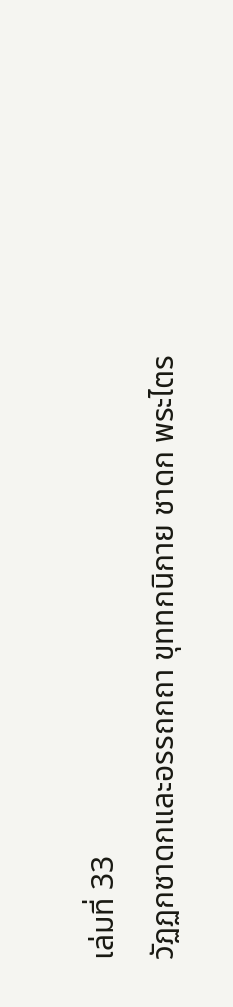เล่มที่ 33
วัฏฏกชาดกและอรรถกถา ขุททกนิกาย ชาดก พระไตร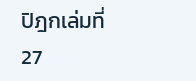ปิฎกเล่มที่ 27